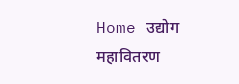Home उद्योग महावितरण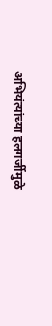अभियंत्यांच्या हलगर्जीमुळे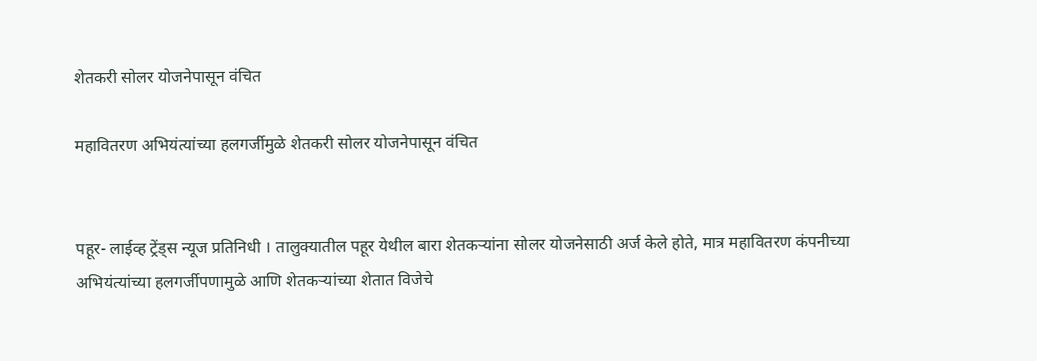शेतकरी सोलर योजनेपासून वंचित

महावितरण अभियंत्यांच्या हलगर्जीमुळे शेतकरी सोलर योजनेपासून वंचित


पहूर- लाईव्ह ट्रेंड्स न्यूज प्रतिनिधी । तालुक्यातील पहूर येथील बारा शेतकऱ्यांना सोलर योजनेसाठी अर्ज केले होते, मात्र महावितरण कंपनीच्या अभियंत्यांच्या हलगर्जीपणामुळे आणि शेतकऱ्यांच्या शेतात विजेचे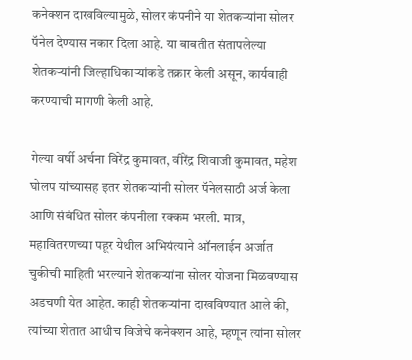कनेक्शन दाखविल्यामुळे, सोलर कंपनीने या शेतकऱ्यांना सोलर पॅनेल देण्यास नकार दिला आहे. या बाबतीत संतापलेल्या शेतकऱ्यांनी जिल्हाधिकाऱ्यांकडे तक्रार केली असून, कार्यवाही करण्याची मागणी केली आहे.

गेल्या वर्षी अर्चना विरेंद्र कुमावत, वीरेंद्र शिवाजी कुमावत, महेश घोलप यांच्यासह इतर शेतकऱ्यांनी सोलर पॅनेलसाठी अर्ज केला आणि संबंधित सोलर कंपनीला रक्कम भरली. मात्र, महावितरणच्या पहूर येथील अभियंत्याने ऑनलाईन अर्जात चुकीची माहिती भरल्याने शेतकऱ्यांना सोलर योजना मिळवण्यास अडचणी येत आहेत. काही शेतकऱ्यांना दाखविण्यात आले की, त्यांच्या शेतात आधीच विजेचे कनेक्शन आहे, म्हणून त्यांना सोलर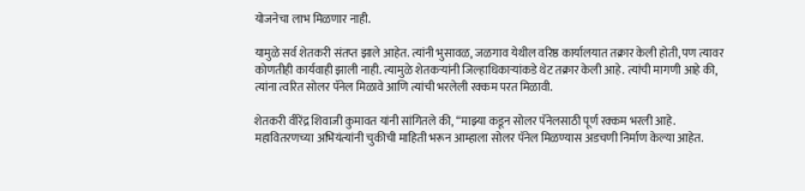योजनेचा लाभ मिळणार नाही.

यामुळे सर्व शेतकरी संतप्त झाले आहेत. त्यांनी भुसावळ, जळगाव येथील वरिष्ठ कार्यालयात तक्रार केली होती, पण त्यावर कोणतीही कार्यवाही झाली नाही. त्यामुळे शेतकऱ्यांनी जिल्हाधिकाऱ्यांकडे थेट तक्रार केली आहे. त्यांची मागणी आहे की, त्यांना त्वरित सोलर पॅनेल मिळावे आणि त्यांची भरलेली रक्कम परत मिळावी.

शेतकरी वीरेंद्र शिवाजी कुमावत यांनी सांगितले की, “माझ्या कडून सोलर पॅनेलसाठी पूर्ण रक्कम भरली आहे. महावितरणच्या अभियंत्यांनी चुकीची माहिती भरून आम्हाला सोलर पॅनेल मिळण्यास अडचणी निर्माण केल्या आहेत.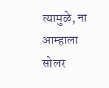त्यामुळे, ना आम्हाला सोलर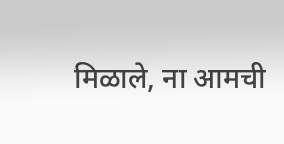मिळाले, ना आमची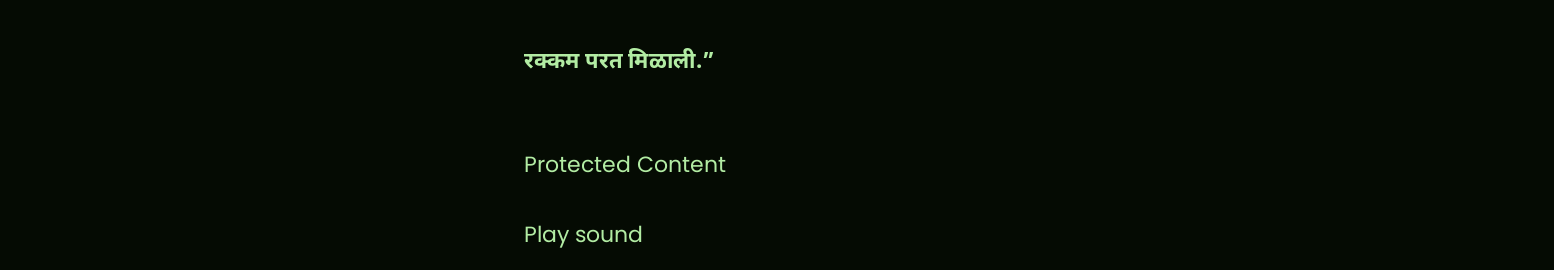रक्कम परत मिळाली.”


Protected Content

Play sound